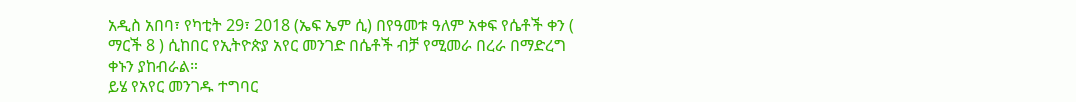አዲስ አበባ፣ የካቲት 29፣ 2018 (ኤፍ ኤም ሲ) በየዓመቱ ዓለም አቀፍ የሴቶች ቀን ( ማርች 8 ) ሲከበር የኢትዮጵያ አየር መንገድ በሴቶች ብቻ የሚመራ በረራ በማድረግ ቀኑን ያከብራል።
ይሄ የአየር መንገዱ ተግባር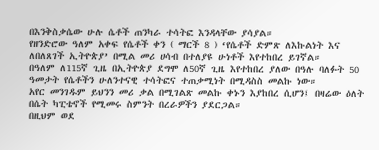በእንቅስቃሴው ሁሉ ሴቶች ጠንካራ ተሳትፎ እንዳላቸው ያሳያል።
የዘንድሮው ዓለም አቀፍ የሴቶች ቀን ( ማርች 8 ) ‘የሴቶች ድምጽ ለእኩልነት እና ለበለጸገች ኢትዮጵያ’ በሚል መሪ ሀሳብ በተለያዩ ሁነቶች እየተከበረ ይገኛል።
በዓለም ለ115ኛ ጊዜ በኢትዮጵያ ደግሞ ለ50ኛ ጊዜ እየተከበረ ያለው በዓሉ ባለፉት 50 ዓመታት የሴቶችን ሁለንተናዊ ተሳትፎና ተጠቃሚነት በሚዳስስ መልኩ ነው።
አየር መንገዱም ይህንን መሪ ቃል በሚገልጽ መልኩ ቀኑን እያከበረ ሲሆን፤ በዛሬው ዕለት በሴት ካፒቴኖች የሚመሩ ስምንት በረራዎችን ያደርጋል።
በዚህም ወደ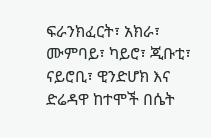ፍራንክፈርት፣ አክራ፣ ሙምባይ፣ ካይሮ፣ ጂቡቲ፣ ናይሮቢ፣ ዊንድሆክ እና ድሬዳዋ ከተሞች በሴት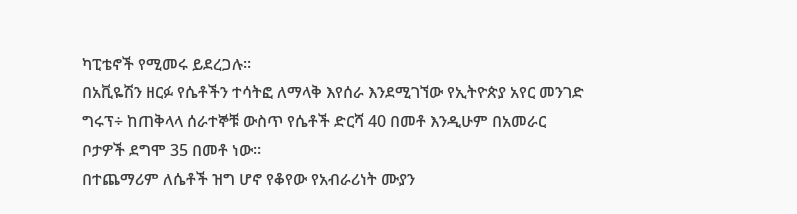ካፒቴኖች የሚመሩ ይደረጋሉ፡፡
በአቪዬሽን ዘርፉ የሴቶችን ተሳትፎ ለማላቅ እየሰራ እንደሚገኘው የኢትዮጵያ አየር መንገድ ግሩፕ÷ ከጠቅላላ ሰራተኞቹ ውስጥ የሴቶች ድርሻ 40 በመቶ እንዲሁም በአመራር ቦታዎች ደግሞ 35 በመቶ ነው።
በተጨማሪም ለሴቶች ዝግ ሆኖ የቆየው የአብራሪነት ሙያን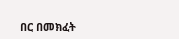በር በመክፈት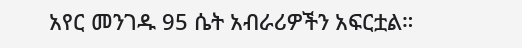አየር መንገዱ 95 ሴት አብራሪዎችን አፍርቷል።